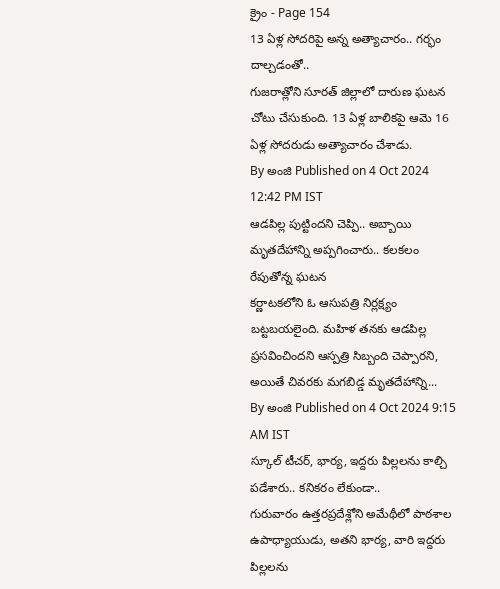క్రైం - Page 154
13 ఏళ్ల సోదరిపై అన్న అత్యాచారం.. గర్భం దాల్చడంతో..
గుజరాత్లోని సూరత్ జిల్లాలో దారుణ ఘటన చోటు చేసుకుంది. 13 ఏళ్ల బాలికపై ఆమె 16 ఏళ్ల సోదరుడు అత్యాచారం చేశాడు.
By అంజి Published on 4 Oct 2024 12:42 PM IST
ఆడపిల్ల పుట్టిందని చెప్పి.. అబ్బాయి మృతదేహాన్ని అప్పగించారు.. కలకలం రేపుతోన్న ఘటన
కర్ణాటకలోని ఓ ఆసుపత్రి నిర్లక్ష్యం బట్టబయలైంది. మహిళ తనకు ఆడపిల్ల ప్రసవించిందని ఆస్పత్రి సిబ్బంది చెప్పారని, అయితే చివరకు మగబిడ్డ మృతదేహాన్ని...
By అంజి Published on 4 Oct 2024 9:15 AM IST
స్కూల్ టీచర్, భార్య, ఇద్దరు పిల్లలను కాల్చి పడేశారు.. కనికరం లేకుండా..
గురువారం ఉత్తరప్రదేశ్లోని అమేథీలో పాఠశాల ఉపాధ్యాయుడు, అతని భార్య, వారి ఇద్దరు పిల్లలను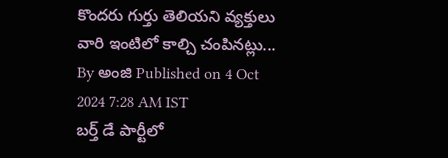కొందరు గుర్తు తెలియని వ్యక్తులు వారి ఇంటిలో కాల్చి చంపినట్లు...
By అంజి Published on 4 Oct 2024 7:28 AM IST
బర్త్ డే పార్టీలో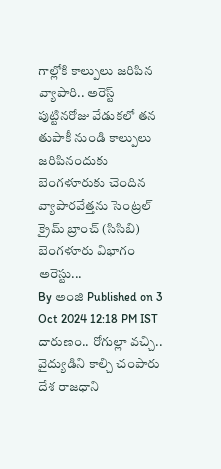గాల్లోకి కాల్పులు జరిపిన వ్యాపారి.. అరెస్ట్
పుట్టినరోజు వేడుకలో తన తుపాకీ నుండి కాల్పులు జరిపినందుకు బెంగళూరుకు చెందిన వ్యాపారవేత్తను సెంట్రల్ క్రైమ్ బ్రాంచ్ (సిసిబి) బెంగళూరు విభాగం అరెస్టు...
By అంజి Published on 3 Oct 2024 12:18 PM IST
దారుణం.. రోగుల్లా వచ్చి.. వైద్యుడిని కాల్చి చంపారు
దేశ రాజధాని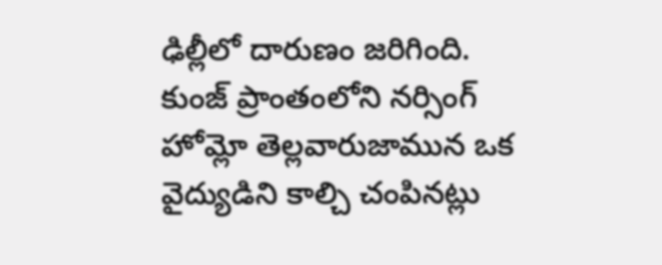ఢిల్లీలో దారుణం జరిగింది. కుంజ్ ప్రాంతంలోని నర్సింగ్ హోమ్లో తెల్లవారుజామున ఒక వైద్యుడిని కాల్చి చంపినట్లు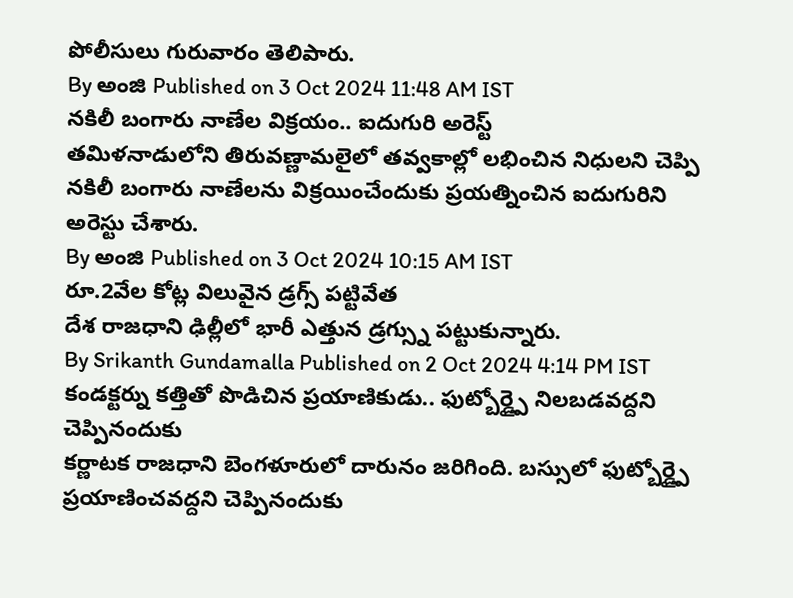పోలీసులు గురువారం తెలిపారు.
By అంజి Published on 3 Oct 2024 11:48 AM IST
నకిలీ బంగారు నాణేల విక్రయం.. ఐదుగురి అరెస్ట్
తమిళనాడులోని తిరువణ్ణామలైలో తవ్వకాల్లో లభించిన నిధులని చెప్పి నకిలీ బంగారు నాణేలను విక్రయించేందుకు ప్రయత్నించిన ఐదుగురిని అరెస్టు చేశారు.
By అంజి Published on 3 Oct 2024 10:15 AM IST
రూ.2వేల కోట్ల విలువైన డ్రగ్స్ పట్టివేత
దేశ రాజధాని ఢిల్లీలో భారీ ఎత్తున డ్రగ్స్ను పట్టుకున్నారు.
By Srikanth Gundamalla Published on 2 Oct 2024 4:14 PM IST
కండక్టర్ను కత్తితో పొడిచిన ప్రయాణికుడు.. ఫుట్బోర్డ్పై నిలబడవద్దని చెప్పినందుకు
కర్ణాటక రాజధాని బెంగళూరులో దారునం జరిగింది. బస్సులో ఫుట్బోర్డ్పై ప్రయాణించవద్దని చెప్పినందుకు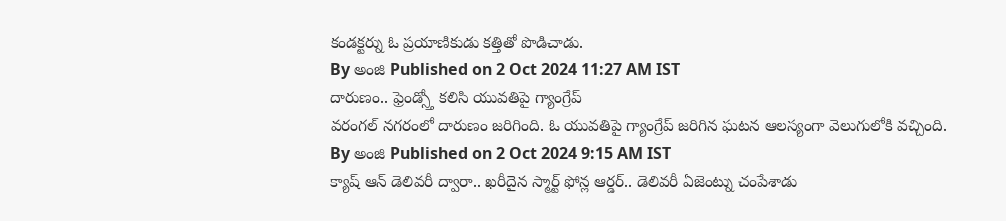కండక్టర్ను ఓ ప్రయాణికుడు కత్తితో పొడిచాడు.
By అంజి Published on 2 Oct 2024 11:27 AM IST
దారుణం.. ఫ్రెండ్స్తో కలిసి యువతిపై గ్యాంగ్రేప్
వరంగల్ నగరంలో దారుణం జరిగింది. ఓ యువతిపై గ్యాంగ్రేప్ జరిగిన ఘటన ఆలస్యంగా వెలుగులోకి వచ్చింది.
By అంజి Published on 2 Oct 2024 9:15 AM IST
క్యాష్ ఆన్ డెలివరీ ద్వారా.. ఖరీదైన స్మార్ట్ ఫోన్ల ఆర్డర్.. డెలివరీ ఏజెంట్ను చంపేశాడు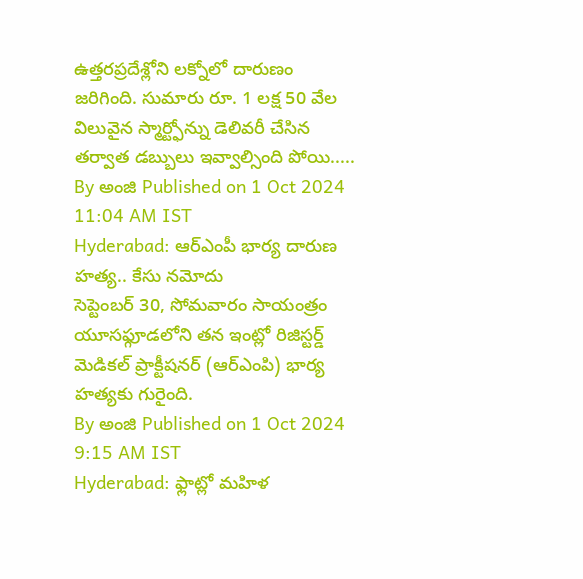ఉత్తరప్రదేశ్లోని లక్నోలో దారుణం జరిగింది. సుమారు రూ. 1 లక్ష 50 వేల విలువైన స్మార్ట్ఫోన్ను డెలివరీ చేసిన తర్వాత డబ్బులు ఇవ్వాల్సింది పోయి.....
By అంజి Published on 1 Oct 2024 11:04 AM IST
Hyderabad: ఆర్ఎంపీ భార్య దారుణ హత్య.. కేసు నమోదు
సెప్టెంబర్ 30, సోమవారం సాయంత్రం యూసఫ్గూడలోని తన ఇంట్లో రిజిస్టర్డ్ మెడికల్ ప్రాక్టీషనర్ (ఆర్ఎంపి) భార్య హత్యకు గురైంది.
By అంజి Published on 1 Oct 2024 9:15 AM IST
Hyderabad: ఫ్లాట్లో మహిళ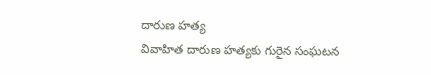దారుణ హత్య
వివాహిత దారుణ హత్యకు గురైన సంఘటన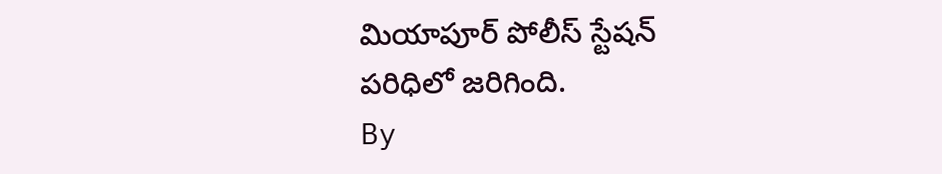మియాపూర్ పోలీస్ స్టేషన్ పరిధిలో జరిగింది.
By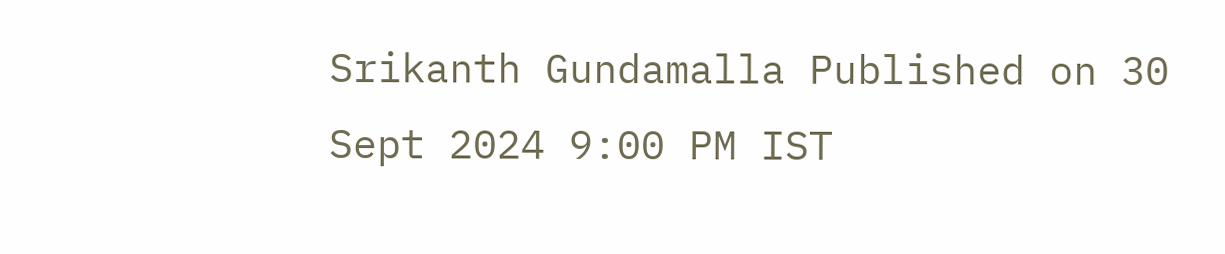Srikanth Gundamalla Published on 30 Sept 2024 9:00 PM IST